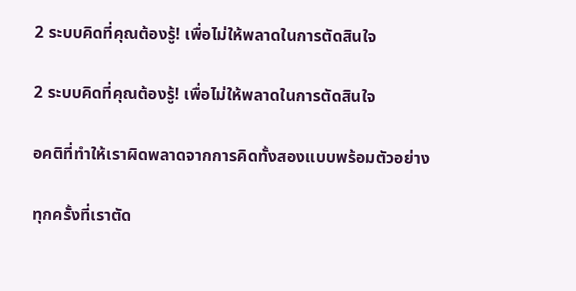2 ระบบคิดที่คุณต้องรู้! เพื่อไม่ให้พลาดในการตัดสินใจ

2 ระบบคิดที่คุณต้องรู้! เพื่อไม่ให้พลาดในการตัดสินใจ

อคติที่ทำให้เราผิดพลาดจากการคิดทั้งสองแบบพร้อมตัวอย่าง

ทุกครั้งที่เราตัด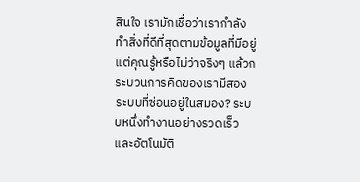สินใจ เรามักเชื่อว่าเรากำลังทำสิ่งที่ดีที่สุดตามข้อมูลที่มีอยู่ แต่คุณรู้หรือไม่ว่าจริงๆ แล้วกระบวนการคิดของเรามีสองระบบที่ซ่อนอยู่ในสมอง? ระบบหนึ่งทำงานอย่างรวดเร็วและอัตโนมัติ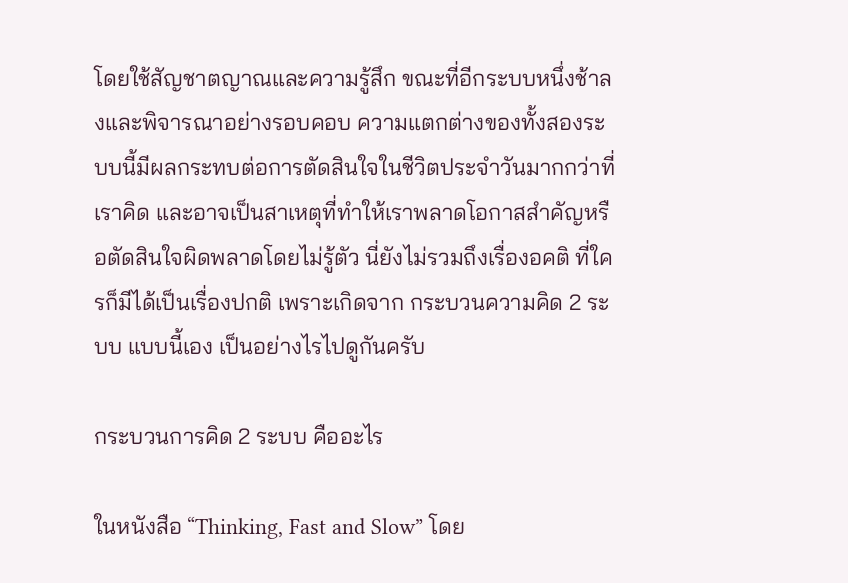โดยใช้สัญชาตญาณและความรู้สึก ขณะที่อีกระบบหนึ่งช้าลงและพิจารณาอย่างรอบคอบ ความแตกต่างของทั้งสองระบบนี้มีผลกระทบต่อการตัดสินใจในชีวิตประจำวันมากกว่าที่เราคิด และอาจเป็นสาเหตุที่ทำให้เราพลาดโอกาสสำคัญหรือตัดสินใจผิดพลาดโดยไม่รู้ตัว นี่ยังไม่รวมถึงเรื่องอคติ ที่ใครก็มีได้เป็นเรื่องปกติ เพราะเกิดจาก กระบวนความคิด 2 ระบบ แบบนี้เอง เป็นอย่างไรไปดูกันครับ

กระบวนการคิด 2 ระบบ คืออะไร

ในหนังสือ “Thinking, Fast and Slow” โดย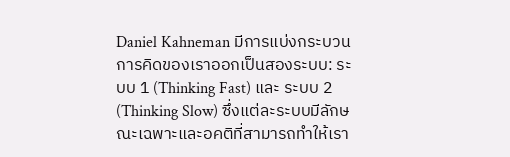Daniel Kahneman มีการแบ่งกระบวนการคิดของเราออกเป็นสองระบบ: ระบบ 1 (Thinking Fast) และ ระบบ 2 (Thinking Slow) ซึ่งแต่ละระบบมีลักษณะเฉพาะและอคติที่สามารถทำให้เรา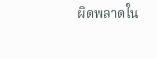ผิดพลาดใน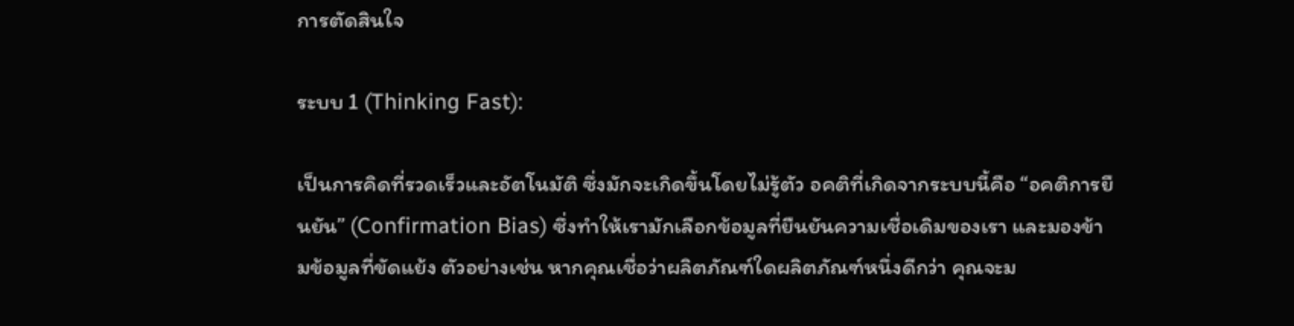การตัดสินใจ

ระบบ 1 (Thinking Fast):

เป็นการคิดที่รวดเร็วและอัตโนมัติ ซึ่งมักจะเกิดขึ้นโดยไม่รู้ตัว อคติที่เกิดจากระบบนี้คือ “อคติการยืนยัน” (Confirmation Bias) ซึ่งทำให้เรามักเลือกข้อมูลที่ยืนยันความเชื่อเดิมของเรา และมองข้ามข้อมูลที่ขัดแย้ง ตัวอย่างเช่น หากคุณเชื่อว่าผลิตภัณฑ์ใดผลิตภัณฑ์หนึ่งดีกว่า คุณจะม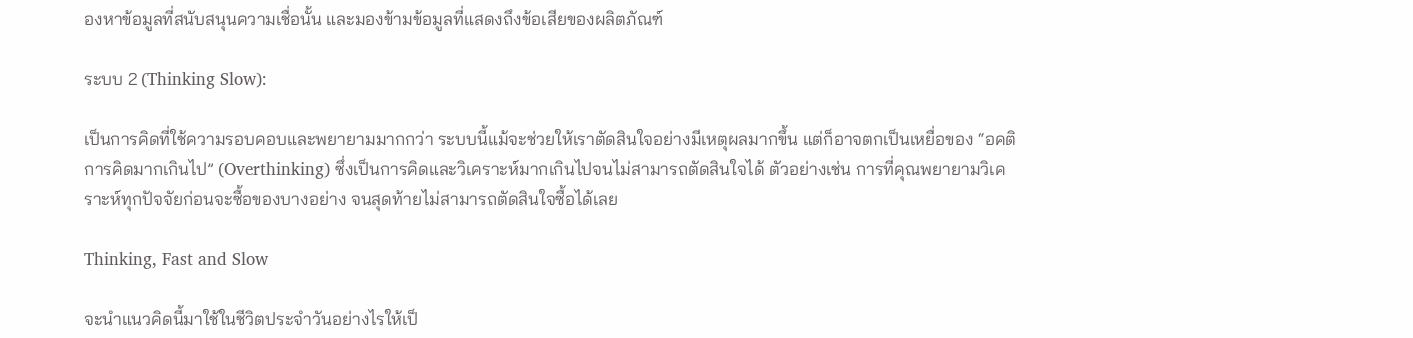องหาข้อมูลที่สนับสนุนความเชื่อนั้น และมองข้ามข้อมูลที่แสดงถึงข้อเสียของผลิตภัณฑ์

ระบบ 2 (Thinking Slow):

เป็นการคิดที่ใช้ความรอบคอบและพยายามมากกว่า ระบบนี้แม้จะช่วยให้เราตัดสินใจอย่างมีเหตุผลมากขึ้น แต่ก็อาจตกเป็นเหยื่อของ “อคติการคิดมากเกินไป” (Overthinking) ซึ่งเป็นการคิดและวิเคราะห์มากเกินไปจนไม่สามารถตัดสินใจได้ ตัวอย่างเช่น การที่คุณพยายามวิเคราะห์ทุกปัจจัยก่อนจะซื้อของบางอย่าง จนสุดท้ายไม่สามารถตัดสินใจซื้อได้เลย

Thinking, Fast and Slow

จะนำแนวคิดนี้มาใช้ในชีวิตประจำวันอย่างไรให้เป็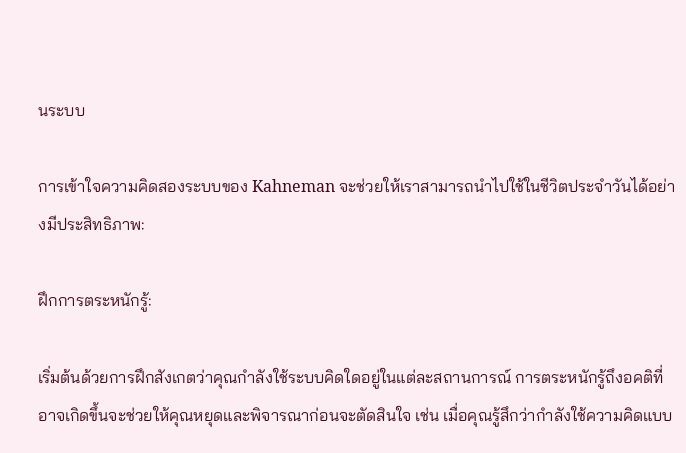นระบบ

การเข้าใจความคิดสองระบบของ Kahneman จะช่วยให้เราสามารถนำไปใช้ในชีวิตประจำวันได้อย่างมีประสิทธิภาพ:

ฝึกการตระหนักรู้:

เริ่มต้นด้วยการฝึกสังเกตว่าคุณกำลังใช้ระบบคิดใดอยู่ในแต่ละสถานการณ์ การตระหนักรู้ถึงอคติที่อาจเกิดขึ้นจะช่วยให้คุณหยุดและพิจารณาก่อนจะตัดสินใจ เช่น เมื่อคุณรู้สึกว่ากำลังใช้ความคิดแบบ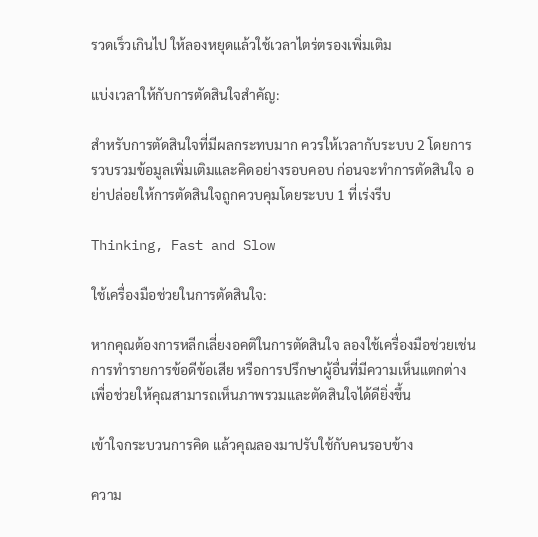รวดเร็วเกินไป ให้ลองหยุดแล้วใช้เวลาไตร่ตรองเพิ่มเติม

แบ่งเวลาให้กับการตัดสินใจสำคัญ:

สำหรับการตัดสินใจที่มีผลกระทบมาก ควรให้เวลากับระบบ 2 โดยการรวบรวมข้อมูลเพิ่มเติมและคิดอย่างรอบคอบ ก่อนจะทำการตัดสินใจ อย่าปล่อยให้การตัดสินใจถูกควบคุมโดยระบบ 1 ที่เร่งรีบ

Thinking, Fast and Slow

ใช้เครื่องมือช่วยในการตัดสินใจ:

หากคุณต้องการหลีกเลี่ยงอคติในการตัดสินใจ ลองใช้เครื่องมือช่วยเช่น การทำรายการข้อดีข้อเสีย หรือการปรึกษาผู้อื่นที่มีความเห็นแตกต่าง เพื่อช่วยให้คุณสามารถเห็นภาพรวมและตัดสินใจได้ดียิ่งขึ้น

เข้าใจกระบวนการคิด แล้วคุณลองมาปรับใช้กับคนรอบข้าง

ความ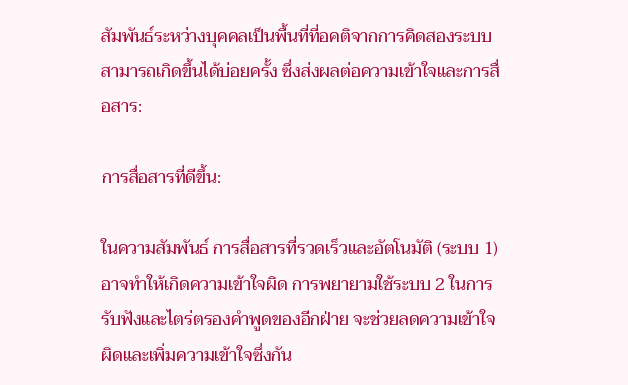สัมพันธ์ระหว่างบุคคลเป็นพื้นที่ที่อคติจากการคิดสองระบบสามารถเกิดขึ้นได้บ่อยครั้ง ซึ่งส่งผลต่อความเข้าใจและการสื่อสาร:

การสื่อสารที่ดีขึ้น:

ในความสัมพันธ์ การสื่อสารที่รวดเร็วและอัตโนมัติ (ระบบ 1) อาจทำให้เกิดความเข้าใจผิด การพยายามใช้ระบบ 2 ในการรับฟังและไตร่ตรองคำพูดของอีกฝ่าย จะช่วยลดความเข้าใจผิดและเพิ่มความเข้าใจซึ่งกัน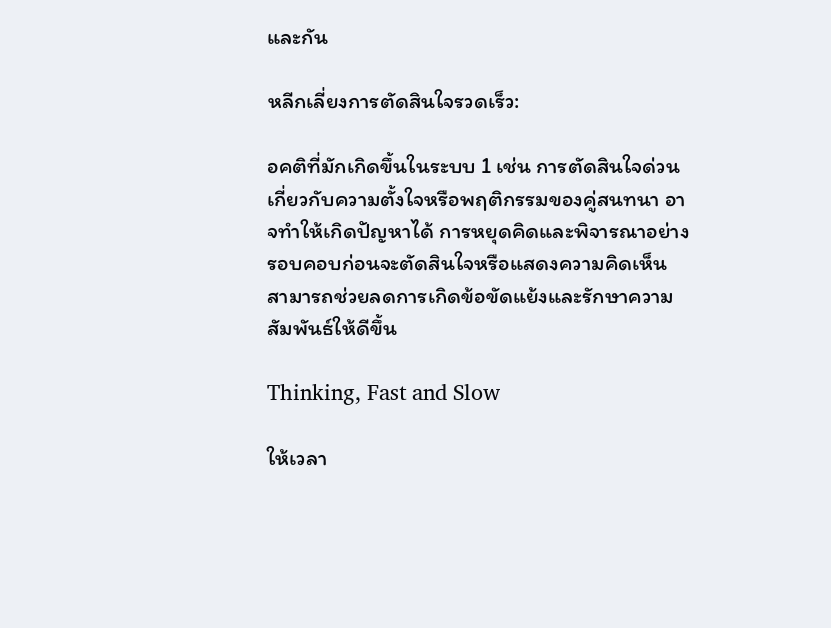และกัน

หลีกเลี่ยงการตัดสินใจรวดเร็ว:

อคติที่มักเกิดขึ้นในระบบ 1 เช่น การตัดสินใจด่วนเกี่ยวกับความตั้งใจหรือพฤติกรรมของคู่สนทนา อาจทำให้เกิดปัญหาได้ การหยุดคิดและพิจารณาอย่างรอบคอบก่อนจะตัดสินใจหรือแสดงความคิดเห็น สามารถช่วยลดการเกิดข้อขัดแย้งและรักษาความสัมพันธ์ให้ดีขึ้น

Thinking, Fast and Slow

ให้เวลา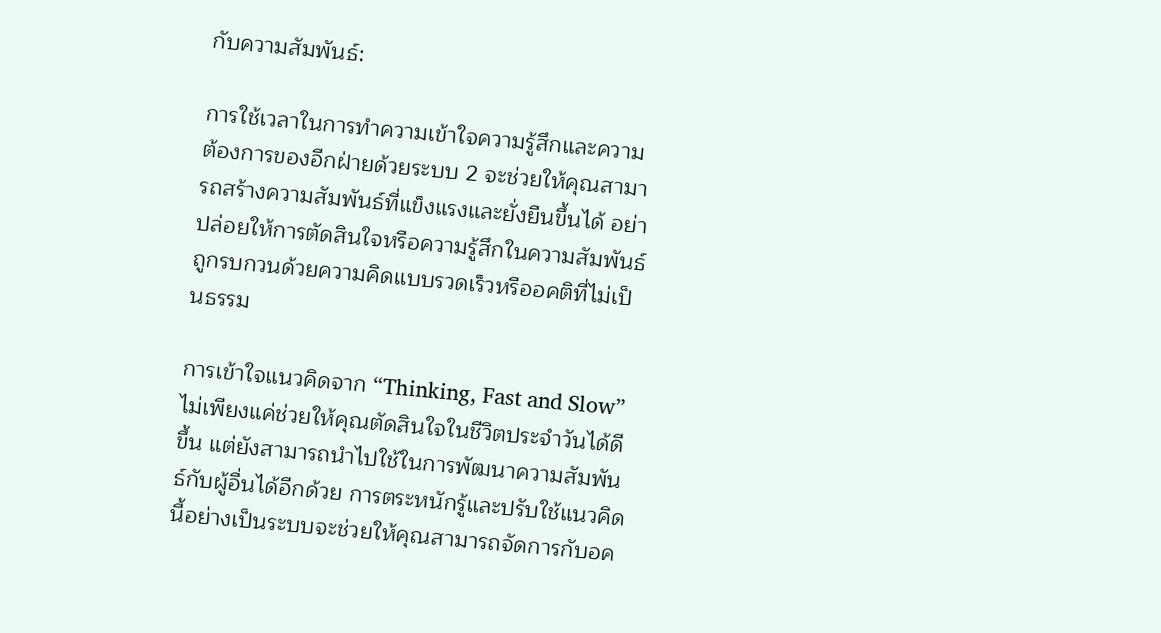กับความสัมพันธ์:

การใช้เวลาในการทำความเข้าใจความรู้สึกและความต้องการของอีกฝ่ายด้วยระบบ 2 จะช่วยให้คุณสามารถสร้างความสัมพันธ์ที่แข็งแรงและยั่งยืนขึ้นได้ อย่าปล่อยให้การตัดสินใจหรือความรู้สึกในความสัมพันธ์ถูกรบกวนด้วยความคิดแบบรวดเร็วหรืออคติที่ไม่เป็นธรรม

การเข้าใจแนวคิดจาก “Thinking, Fast and Slow” ไม่เพียงแค่ช่วยให้คุณตัดสินใจในชีวิตประจำวันได้ดีขึ้น แต่ยังสามารถนำไปใช้ในการพัฒนาความสัมพันธ์กับผู้อื่นได้อีกด้วย การตระหนักรู้และปรับใช้แนวคิดนี้อย่างเป็นระบบจะช่วยให้คุณสามารถจัดการกับอค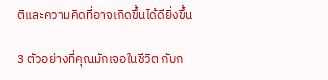ติและความคิดที่อาจเกิดขึ้นได้ดียิ่งขึ้น

3 ตัวอย่างที่คุณมักเจอในชีวิต กับก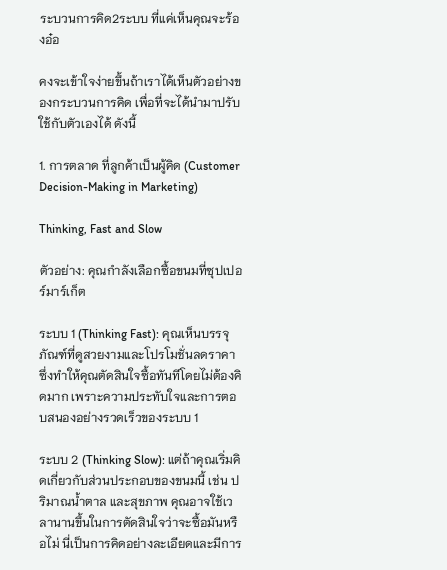ระบวนการคิด2ระบบ ที่แค่เห็นคุณจะร้องอ๋อ

คงจะเข้าใจง่ายขึ้นถ้าเราได้เห็นตัวอย่างของกระบวนการคิด เพื่อที่จะได้นำมาปรับใช้กับตัวเองได้ ดังนี้

1. การตลาด ที่ลูกค้าเป็นผู้คิด (Customer Decision-Making in Marketing)

Thinking, Fast and Slow

ตัวอย่าง: คุณกำลังเลือกซื้อขนมที่ซุปเปอร์มาร์เก็ต

ระบบ 1 (Thinking Fast): คุณเห็นบรรจุภัณฑ์ที่ดูสวยงามและโปรโมชั่นลดราคา ซึ่งทำให้คุณตัดสินใจซื้อทันทีโดยไม่ต้องคิดมาก เพราะความประทับใจและการตอบสนองอย่างรวดเร็วของระบบ 1

ระบบ 2 (Thinking Slow): แต่ถ้าคุณเริ่มคิดเกี่ยวกับส่วนประกอบของขนมนี้ เช่น ปริมาณน้ำตาล และสุขภาพ คุณอาจใช้เวลานานขึ้นในการตัดสินใจว่าจะซื้อมันหรือไม่ นี่เป็นการคิดอย่างละเอียดและมีการ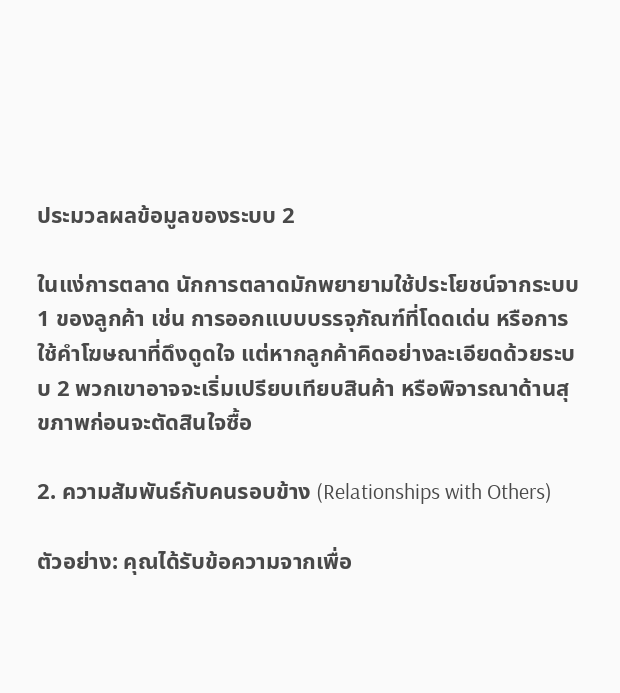ประมวลผลข้อมูลของระบบ 2

ในแง่การตลาด นักการตลาดมักพยายามใช้ประโยชน์จากระบบ 1 ของลูกค้า เช่น การออกแบบบรรจุภัณฑ์ที่โดดเด่น หรือการใช้คำโฆษณาที่ดึงดูดใจ แต่หากลูกค้าคิดอย่างละเอียดด้วยระบบ 2 พวกเขาอาจจะเริ่มเปรียบเทียบสินค้า หรือพิจารณาด้านสุขภาพก่อนจะตัดสินใจซื้อ

2. ความสัมพันธ์กับคนรอบข้าง (Relationships with Others)

ตัวอย่าง: คุณได้รับข้อความจากเพื่อ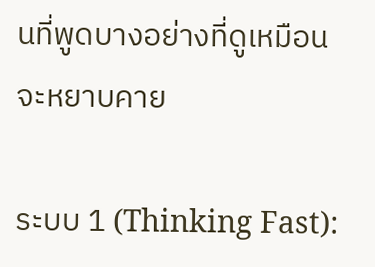นที่พูดบางอย่างที่ดูเหมือนจะหยาบคาย

ระบบ 1 (Thinking Fast):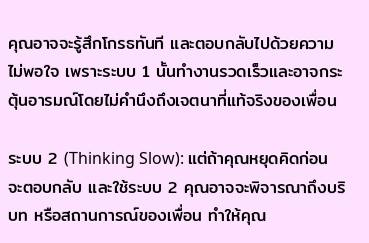คุณอาจจะรู้สึกโกรธทันที และตอบกลับไปด้วยความไม่พอใจ เพราะระบบ 1 นั้นทำงานรวดเร็วและอาจกระตุ้นอารมณ์โดยไม่คำนึงถึงเจตนาที่แท้จริงของเพื่อน

ระบบ 2 (Thinking Slow): แต่ถ้าคุณหยุดคิดก่อนจะตอบกลับ และใช้ระบบ 2 คุณอาจจะพิจารณาถึงบริบท หรือสถานการณ์ของเพื่อน ทำให้คุณ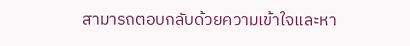สามารถตอบกลับด้วยความเข้าใจและหา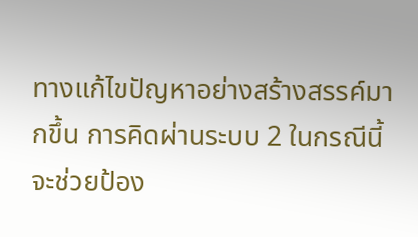ทางแก้ไขปัญหาอย่างสร้างสรรค์มากขึ้น การคิดผ่านระบบ 2 ในกรณีนี้จะช่วยป้อง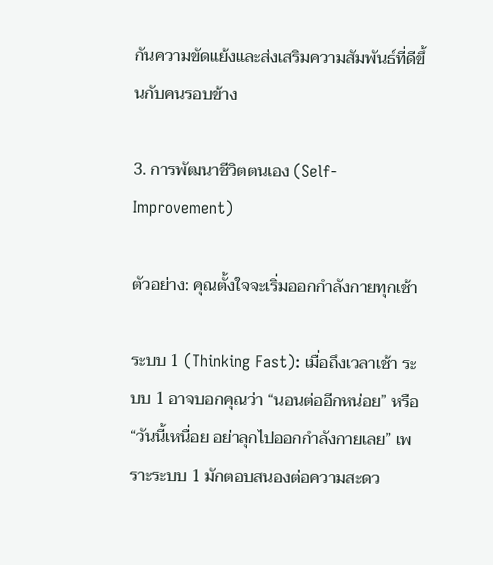กันความขัดแย้งและส่งเสริมความสัมพันธ์ที่ดีขึ้นกับคนรอบข้าง

3. การพัฒนาชีวิตตนเอง (Self-Improvement)

ตัวอย่าง: คุณตั้งใจจะเริ่มออกกำลังกายทุกเช้า

ระบบ 1 (Thinking Fast): เมื่อถึงเวลาเช้า ระบบ 1 อาจบอกคุณว่า “นอนต่ออีกหน่อย” หรือ “วันนี้เหนื่อย อย่าลุกไปออกกำลังกายเลย” เพราะระบบ 1 มักตอบสนองต่อความสะดว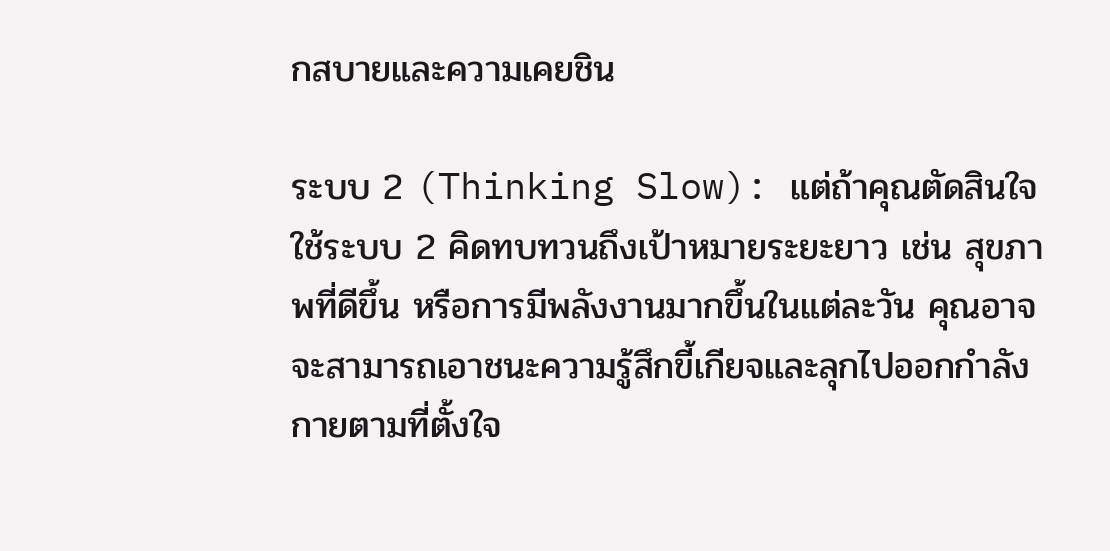กสบายและความเคยชิน

ระบบ 2 (Thinking Slow): แต่ถ้าคุณตัดสินใจใช้ระบบ 2 คิดทบทวนถึงเป้าหมายระยะยาว เช่น สุขภาพที่ดีขึ้น หรือการมีพลังงานมากขึ้นในแต่ละวัน คุณอาจจะสามารถเอาชนะความรู้สึกขี้เกียจและลุกไปออกกำลังกายตามที่ตั้งใจ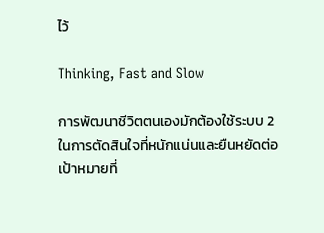ไว้

Thinking, Fast and Slow

การพัฒนาชีวิตตนเองมักต้องใช้ระบบ 2 ในการตัดสินใจที่หนักแน่นและยืนหยัดต่อเป้าหมายที่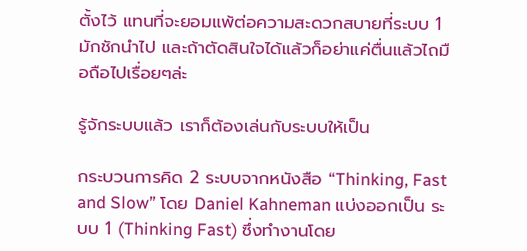ตั้งไว้ แทนที่จะยอมแพ้ต่อความสะดวกสบายที่ระบบ 1 มักชักนำไป และถ้าตัดสินใจได้แล้วก็อย่าแค่ตื่นแล้วไถมือถือไปเรื่อยๆล่ะ

รู้จักระบบแล้ว เราก็ต้องเล่นกับระบบให้เป็น

กระบวนการคิด 2 ระบบจากหนังสือ “Thinking, Fast and Slow” โดย Daniel Kahneman แบ่งออกเป็น ระบบ 1 (Thinking Fast) ซึ่งทำงานโดย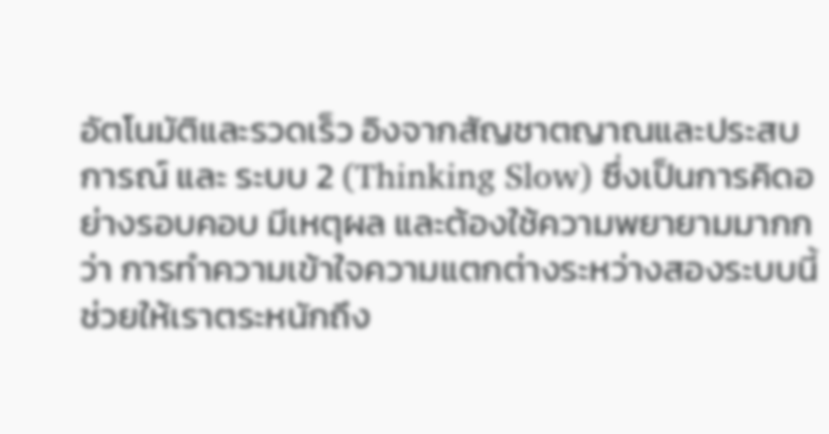อัตโนมัติและรวดเร็ว อิงจากสัญชาตญาณและประสบการณ์ และ ระบบ 2 (Thinking Slow) ซึ่งเป็นการคิดอย่างรอบคอบ มีเหตุผล และต้องใช้ความพยายามมากกว่า การทำความเข้าใจความแตกต่างระหว่างสองระบบนี้ช่วยให้เราตระหนักถึง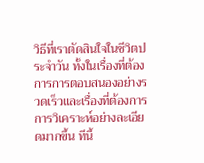วิธีที่เราตัดสินใจในชีวิตประจำวัน ทั้งในเรื่องที่ต้องการการตอบสนองอย่างรวดเร็วและเรื่องที่ต้องการการวิเคราะห์อย่างละเอียดมากขึ้น ทีนี้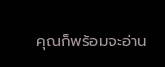คุณก็พร้อมจะอ่าน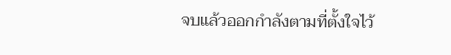จบแล้วออกกำลังตามที่ตั้งใจไว้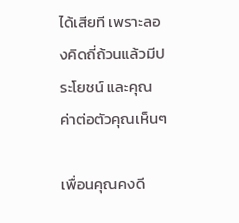ได้เสียที เพราะลองคิดถี่ถ้วนแล้วมีประโยชน์ และคุณค่าต่อตัวคุณเห็นๆ

เพื่อนคุณคงดี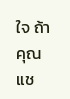ใจ ถ้าคุณแช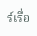ร์เรื่อ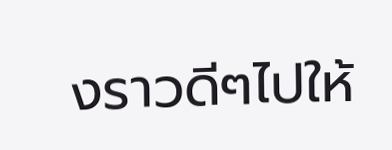งราวดีๆไปให้